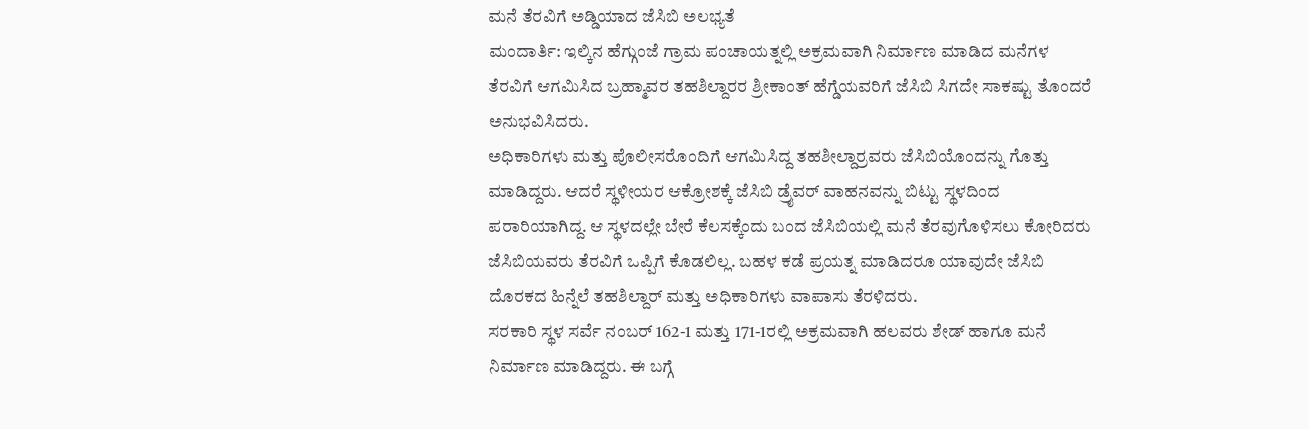ಮನೆ ತೆರವಿಗೆ ಅಡ್ಡಿಯಾದ ಜೆಸಿಬಿ ಅಲಭ್ಯತೆ
ಮಂದಾರ್ತಿ: ಇಲ್ಕಿನ ಹೆಗ್ಗುಂಜೆ ಗ್ರಾಮ ಪಂಚಾಯತ್ನಲ್ಲಿ ಅಕ್ರಮವಾಗಿ ನಿರ್ಮಾಣ ಮಾಡಿದ ಮನೆಗಳ ತೆರವಿಗೆ ಆಗಮಿಸಿದ ಬ್ರಹ್ಮಾವರ ತಹಶಿಲ್ದಾರರ ಶ್ರೀಕಾಂತ್ ಹೆಗ್ಡೆಯವರಿಗೆ ಜೆಸಿಬಿ ಸಿಗದೇ ಸಾಕಷ್ಟು ತೊಂದರೆ ಅನುಭವಿಸಿದರು.
ಅಧಿಕಾರಿಗಳು ಮತ್ತು ಪೊಲೀಸರೊಂದಿಗೆ ಆಗಮಿಸಿದ್ದ ತಹಶೀಲ್ದಾರ್ರವರು ಜೆಸಿಬಿಯೊಂದನ್ನು ಗೊತ್ತು ಮಾಡಿದ್ದರು. ಆದರೆ ಸ್ಥಳೀಯರ ಆಕ್ರೋಶಕ್ಕೆ ಜೆಸಿಬಿ ಡ್ರೈವರ್ ವಾಹನವನ್ನು ಬಿಟ್ಟು ಸ್ಥಳದಿಂದ ಪರಾರಿಯಾಗಿದ್ದ. ಆ ಸ್ಥಳದಲ್ಲೇ ಬೇರೆ ಕೆಲಸಕ್ಕೆಂದು ಬಂದ ಜೆಸಿಬಿಯಲ್ಲಿ ಮನೆ ತೆರವುಗೊಳಿಸಲು ಕೋರಿದರು ಜೆಸಿಬಿಯವರು ತೆರವಿಗೆ ಒಪ್ಪಿಗೆ ಕೊಡಲಿಲ್ಲ. ಬಹಳ ಕಡೆ ಪ್ರಯತ್ನ ಮಾಡಿದರೂ ಯಾವುದೇ ಜೆಸಿಬಿ ದೊರಕದ ಹಿನ್ನೆಲೆ ತಹಶಿಲ್ದಾರ್ ಮತ್ತು ಅಧಿಕಾರಿಗಳು ವಾಪಾಸು ತೆರಳಿದರು.
ಸರಕಾರಿ ಸ್ಥಳ ಸರ್ವೆ ನಂಬರ್ 162-1 ಮತ್ತು 171-1ರಲ್ಲಿ ಅಕ್ರಮವಾಗಿ ಹಲವರು ಶೇಡ್ ಹಾಗೂ ಮನೆ ನಿರ್ಮಾಣ ಮಾಡಿದ್ದರು. ಈ ಬಗ್ಗೆ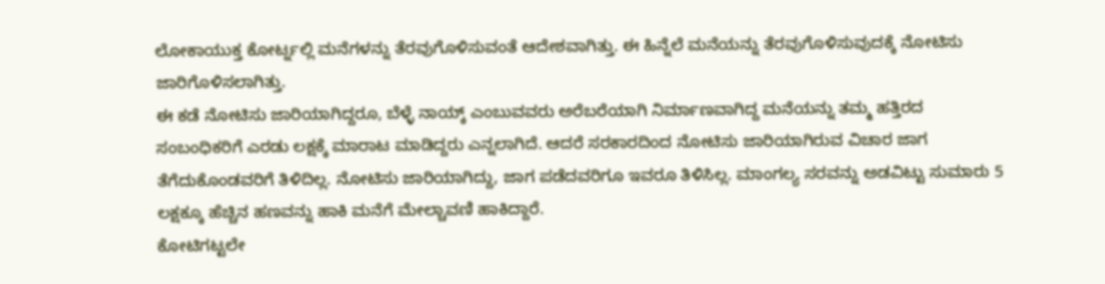ಲೋಕಾಯುಕ್ತ ಕೋರ್ಟ್ನಲ್ಲಿ ಮನೆಗಳನ್ನು ತೆರವುಗೊಳಿಸುವಂತೆ ಆದೇಶವಾಗಿತ್ತು. ಈ ಹಿನ್ನೆಲೆ ಮನೆಯನ್ನು ತೆರವುಗೊಳಿಸುವುದಕ್ಕೆ ನೋಟಿಸು ಜಾರಿಗೊಳಿಸಲಾಗಿತ್ತು.
ಈ ಕಡೆ ನೋಟಿಸು ಜಾರಿಯಾಗಿದ್ದರೂ, ಬೆಳ್ಳೆ ನಾಯ್ಕ್ ಎಂಬುವವರು ಅರೆಬರೆಯಾಗಿ ನಿರ್ಮಾಣವಾಗಿದ್ದ ಮನೆಯನ್ನು ತಮ್ಮ ಹತ್ತಿರದ ಸಂಬಂಧಿಕರಿಗೆ ಎರಡು ಲಕ್ಷಕ್ಕೆ ಮಾರಾಟ ಮಾಡಿದ್ದರು ಎನ್ನಲಾಗಿದೆ. ಆದರೆ ಸರಕಾರದಿಂದ ನೋಟಿಸು ಜಾರಿಯಾಗಿರುವ ವಿಚಾರ ಜಾಗ ತೆಗೆದುಕೊಂಡವರಿಗೆ ತಿಳಿದಿಲ್ಲ. ನೋಟಿಸು ಜಾರಿಯಾಗಿದ್ದು, ಜಾಗ ಪಡೆದವರಿಗೂ ಇವರೂ ತಿಳಿಸಿಲ್ಲ. ಮಾಂಗಲ್ಯ ಸರವನ್ನು ಅಡವಿಟ್ಟು ಸುಮಾರು 5 ಲಕ್ಷಕ್ಕೂ ಹೆಚ್ಚಿನ ಹಣವನ್ನು ಹಾಕಿ ಮನೆಗೆ ಮೇಲ್ಚಾವಣಿ ಹಾಕಿದ್ದಾರೆ.
ಕೋಟಿಗಟ್ಟಲೇ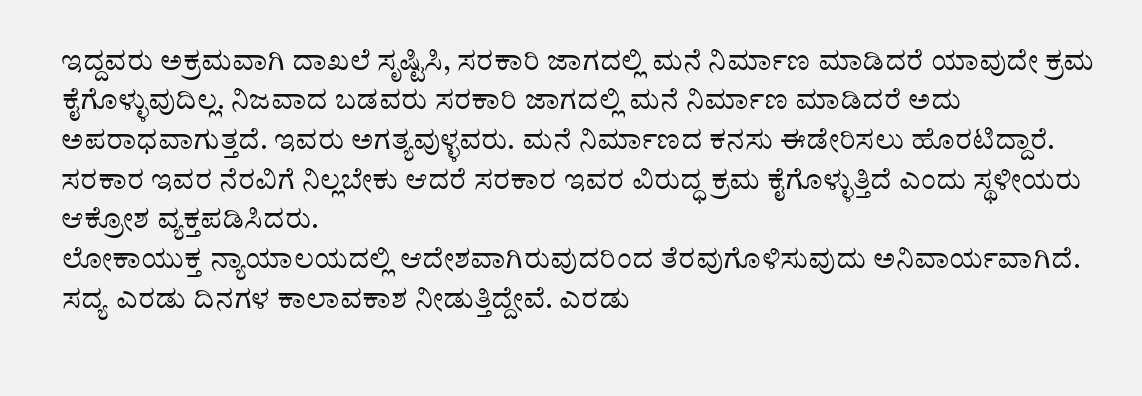ಇದ್ದವರು ಅಕ್ರಮವಾಗಿ ದಾಖಲೆ ಸೃಷ್ಟಿಸಿ, ಸರಕಾರಿ ಜಾಗದಲ್ಲಿ ಮನೆ ನಿರ್ಮಾಣ ಮಾಡಿದರೆ ಯಾವುದೇ ಕ್ರಮ ಕೈಗೊಳ್ಳುವುದಿಲ್ಲ. ನಿಜವಾದ ಬಡವರು ಸರಕಾರಿ ಜಾಗದಲ್ಲಿ ಮನೆ ನಿರ್ಮಾಣ ಮಾಡಿದರೆ ಅದು ಅಪರಾಧವಾಗುತ್ತದೆ. ಇವರು ಅಗತ್ಯವುಳ್ಳವರು. ಮನೆ ನಿರ್ಮಾಣದ ಕನಸು ಈಡೇರಿಸಲು ಹೊರಟಿದ್ದಾರೆ. ಸರಕಾರ ಇವರ ನೆರವಿಗೆ ನಿಲ್ಲಬೇಕು ಆದರೆ ಸರಕಾರ ಇವರ ವಿರುದ್ಧ ಕ್ರಮ ಕೈಗೊಳ್ಳುತ್ತಿದೆ ಎಂದು ಸ್ಥಳೀಯರು ಆಕ್ರೋಶ ವ್ಯಕ್ತಪಡಿಸಿದರು.
ಲೋಕಾಯುಕ್ತ ನ್ಯಾಯಾಲಯದಲ್ಲಿ ಆದೇಶವಾಗಿರುವುದರಿಂದ ತೆರವುಗೊಳಿಸುವುದು ಅನಿವಾರ್ಯವಾಗಿದೆ. ಸದ್ಯ ಎರಡು ದಿನಗಳ ಕಾಲಾವಕಾಶ ನೀಡುತ್ತಿದ್ದೇವೆ. ಎರಡು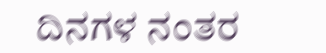ದಿನಗಳ ನಂತರ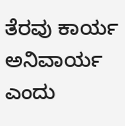ತೆರವು ಕಾರ್ಯ ಅನಿವಾರ್ಯ ಎಂದು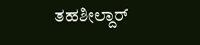ತಹಶೀಲ್ದಾರ್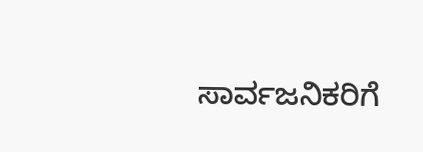ಸಾರ್ವಜನಿಕರಿಗೆ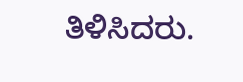ತಿಳಿಸಿದರು.